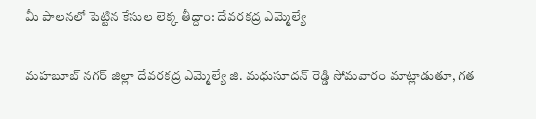మీ పాలనలో పెట్టిన కేసుల లెక్క తీద్దాం: దేవరకద్ర ఎమ్మెల్యే

మహబూబ్ నగర్ జిల్లా దేవరకద్ర ఎమ్మెల్యే జి. మధుసూదన్ రెడ్డి సోమవారం మాట్లాడుతూ, గత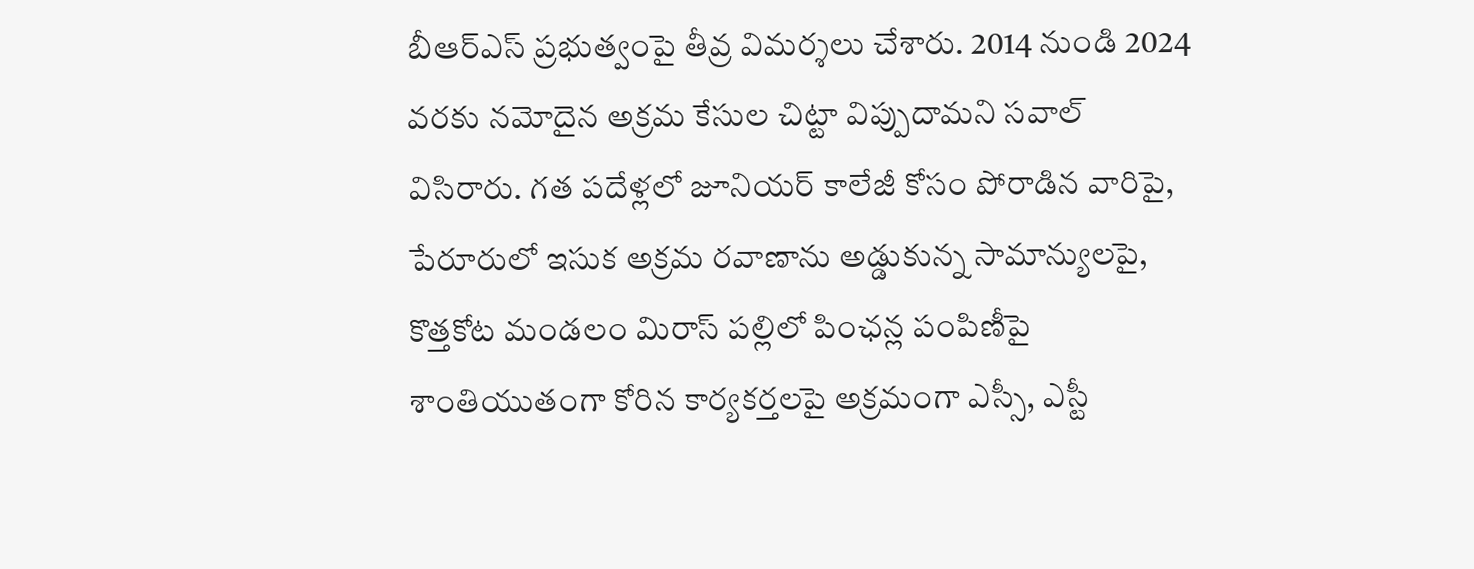బీఆర్ఎస్ ప్రభుత్వంపై తీవ్ర విమర్శలు చేశారు. 2014 నుండి 2024 వరకు నమోదైన అక్రమ కేసుల చిట్టా విప్పుదామని సవాల్ విసిరారు. గత పదేళ్లలో జూనియర్ కాలేజీ కోసం పోరాడిన వారిపై, పేరూరులో ఇసుక అక్రమ రవాణాను అడ్డుకున్న సామాన్యులపై, కొత్తకోట మండలం మిరాస్ పల్లిలో పింఛన్ల పంపిణీపై శాంతియుతంగా కోరిన కార్యకర్తలపై అక్రమంగా ఎస్సీ, ఎస్టీ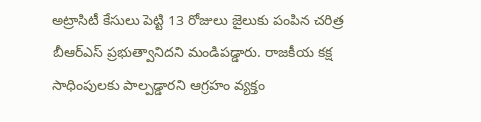అట్రాసిటీ కేసులు పెట్టి 13 రోజులు జైలుకు పంపిన చరిత్ర బీఆర్ఎస్ ప్రభుత్వానిదని మండిపడ్డారు. రాజకీయ కక్ష సాధింపులకు పాల్పడ్డారని ఆగ్రహం వ్యక్తం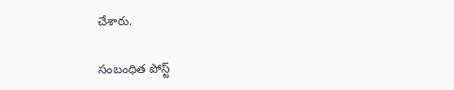చేశారు.

సంబంధిత పోస్ట్